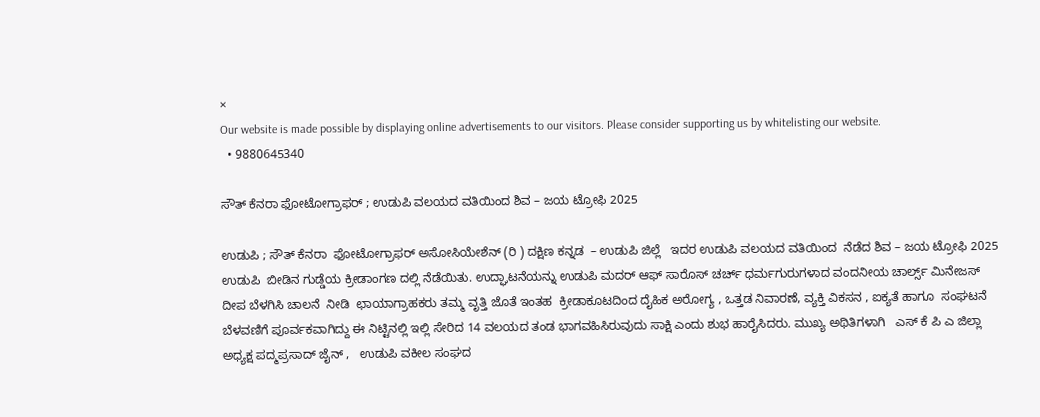×
Our website is made possible by displaying online advertisements to our visitors. Please consider supporting us by whitelisting our website.
  • 9880645340

ಸೌತ್ ಕೆನರಾ ಫೋಟೋಗ್ರಾಫರ್ ; ಉಡುಪಿ ವಲಯದ ವತಿಯಿಂದ ಶಿವ – ಜಯ ಟ್ರೋಫಿ 2025

ಉಡುಪಿ ; ಸೌತ್ ಕೆನರಾ  ಫೋಟೋಗ್ರಾಫರ್ ಅಸೋಸಿಯೇಶೆನ್ (ರಿ ) ದಕ್ಷಿಣ ಕನ್ನಡ  – ಉಡುಪಿ ಜಿಲ್ಲೆ   ಇದರ ಉಡುಪಿ ವಲಯದ ವತಿಯಿಂದ  ನೆಡೆದ ಶಿವ – ಜಯ ಟ್ರೋಫಿ 2025   ಉಡುಪಿ  ಬೀಡಿನ ಗುಡ್ಡೆಯ ಕ್ರೀಡಾಂಗಣ ದಲ್ಲಿ ನೆಡೆಯಿತು. ಉದ್ಘಾಟನೆಯನ್ನು ಉಡುಪಿ ಮದರ್ ಆಫ್ ಸಾರೊಸ್ ಚರ್ಚ್ ಧರ್ಮಗುರುಗಳಾದ ವಂದನೀಯ ಚಾರ್ಲ್ಸ್ ಮಿನೇಜಸ್  ದೀಪ ಬೆಳಗಿಸಿ ಚಾಲನೆ  ನೀಡಿ  ಛಾಯಾಗ್ರಾಹಕರು ತಮ್ಮ ವೃತ್ತಿ ಜೊತೆ ಇಂತಹ  ಕ್ರೀಡಾಕೂಟದಿಂದ ದೈಹಿಕ ಅರೋಗ್ಯ , ಒತ್ತಡ ನಿವಾರಣೆ, ವ್ಯಕ್ತಿ ವಿಕಸನ , ಐಕ್ಯತೆ ಹಾಗೂ  ಸಂಘಟನೆ ಬೆಳವಣಿಗೆ ಪೂರ್ವಕವಾಗಿದ್ದು ಈ ನಿಟ್ಟಿನಲ್ಲಿ ಇಲ್ಲಿ ಸೇರಿದ 14 ವಲಯದ ತಂಡ ಭಾಗವಹಿಸಿರುವುದು ಸಾಕ್ಷಿ ಎಂದು ಶುಭ ಹಾರೈಸಿದರು. ಮುಖ್ಯ ಅಥಿತಿಗಳಾಗಿ   ಎಸ್ ಕೆ ಪಿ ಎ ಜಿಲ್ಲಾ ಅಧ್ಯಕ್ಷ ಪದ್ಮಪ್ರಸಾದ್ ಜೈನ್ ,   ಉಡುಪಿ ವಕೀಲ ಸಂಘದ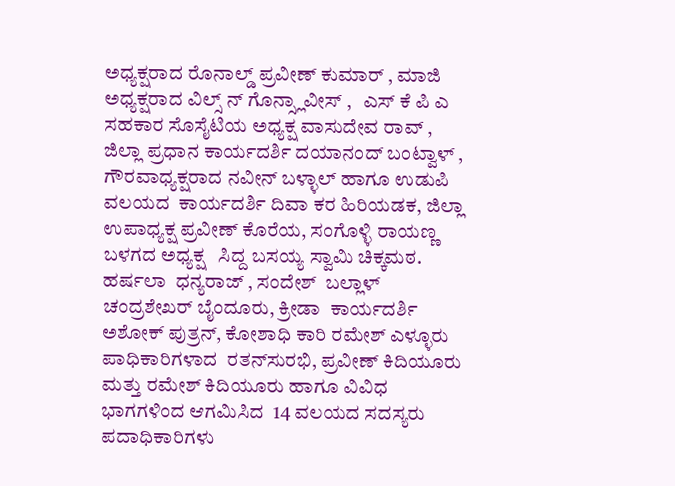ಅಧ್ಯಕ್ಷರಾದ ರೊನಾಲ್ಡ್ ಪ್ರವೀಣ್ ಕುಮಾರ್ , ಮಾಜಿ ಅಧ್ಯಕ್ಷರಾದ ವಿಲ್ಸ್ ನ್ ಗೊನ್ಸ್ಲಾವೀಸ್ ,   ಎಸ್ ಕೆ ಪಿ ಎ ಸಹಕಾರ ಸೊಸೈಟಿಯ ಅಧ್ಯಕ್ಷ ವಾಸುದೇವ ರಾವ್ ,  ಜಿಲ್ಲಾ ಪ್ರಧಾನ ಕಾರ್ಯದರ್ಶಿ ದಯಾನಂದ್ ಬಂಟ್ವಾಳ್ , ಗೌರವಾಧ್ಯಕ್ಷರಾದ ನವೀನ್‌ ಬಳ್ಳಾಲ್ ಹಾಗೂ ಉಡುಪಿ ವಲಯದ  ಕಾರ್ಯದರ್ಶಿ ದಿವಾ ಕರ ಹಿರಿಯಡಕ, ಜಿಲ್ಲಾ ಉಪಾಧ್ಯಕ್ಷ ಪ್ರವೀಣ್‌‌ ಕೊರೆಯ, ಸಂಗೊಳ್ಳಿ ರಾಯಣ್ಣ ಬಳಗದ ಅಧ್ಯಕ್ಷ   ಸಿದ್ದ ಬಸಯ್ಯ ಸ್ವಾಮಿ ಚಿಕ್ಕಮಠ.  ಹರ್ಷಲಾ  ಧನ್ಯರಾಜ್ , ಸಂದೇಶ್  ಬಲ್ಲಾಳ್ ಚಂದ್ರಶೇಖರ್ ಬೈಂದೂರು, ಕ್ರೀಡಾ  ಕಾರ್ಯದರ್ಶಿ ಅಶೋಕ್‌ ಪುತ್ರನ್‌, ಕೋಶಾಧಿ ಕಾರಿ ರಮೇಶ್‌ ಎಳ್ಳೂರು ಪಾಧಿಕಾರಿಗಳಾದ  ರತನ್‌ಸುರಭಿ, ಪ್ರವೀಣ್‌ ಕಿದಿಯೂರು ಮತ್ತು ರಮೇಶ್‌ ಕಿದಿಯೂರು ಹಾಗೂ ವಿವಿಧ ಭಾಗಗಳಿಂದ ಆಗಮಿಸಿದ  14 ವಲಯದ ಸದಸ್ಯರು  ಪದಾಧಿಕಾರಿಗಳು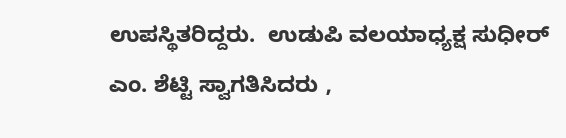ಉಪಸ್ಥಿತರಿದ್ದರು.  ಉಡುಪಿ ವಲಯಾಧ್ಯಕ್ಷ ಸುಧೀರ್‌ ಎಂ. ಶೆಟ್ಟಿ ಸ್ವಾಗತಿಸಿದರು ,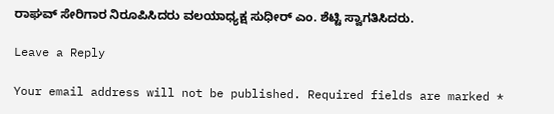ರಾಘವ್ ಸೇರಿಗಾರ ನಿರೂಪಿಸಿದರು ವಲಯಾಧ್ಯಕ್ಷ ಸುಧೀರ್‌ ಎಂ. ಶೆಟ್ಟಿ ಸ್ವಾಗತಿಸಿದರು.

Leave a Reply

Your email address will not be published. Required fields are marked *